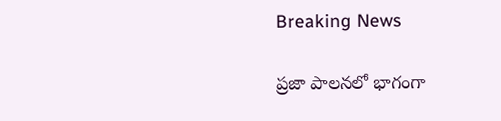Breaking News

ప్రజా పాలనలో భాగంగా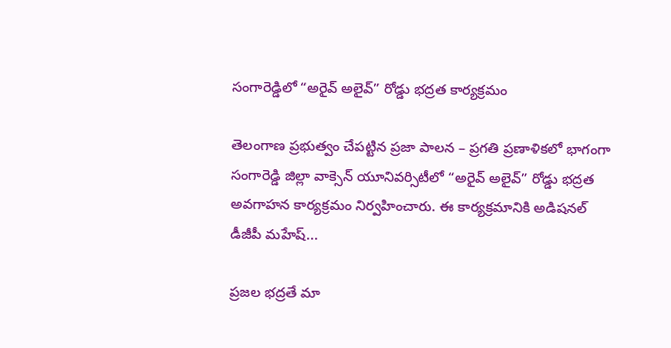సంగారెడ్డిలో “అరైవ్ అలైవ్” రోడ్డు భద్రత కార్యక్రమం

తెలంగాణ ప్రభుత్వం చేపట్టిన ప్రజా పాలన – ప్రగతి ప్రణాళికలో భాగంగా సంగారెడ్డి జిల్లా వాక్సెన్ యూనివర్సిటీలో “అరైవ్ అలైవ్” రోడ్డు భద్రత అవగాహన కార్యక్రమం నిర్వహించారు. ఈ కార్యక్రమానికి అడిషనల్ డీజీపీ మహేష్...

ప్రజల భద్రతే మా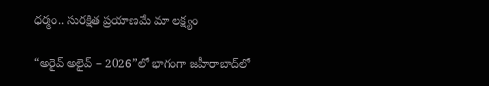ధర్మం.. సురక్షిత ప్రయాణమే మా లక్ష్యం

“అరైవ్ అలైవ్ – 2026”లో భాగంగా జహీరాబాద్‌లో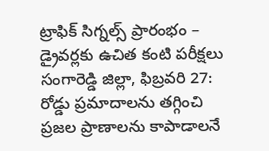ట్రాఫిక్ సిగ్నల్స్ ప్రారంభం – డ్రైవర్లకు ఉచిత కంటి పరీక్షలు సంగారెడ్డి జిల్లా, ఫిబ్రవరి 27: రోడ్డు ప్రమాదాలను తగ్గించి ప్రజల ప్రాణాలను కాపాడాలనే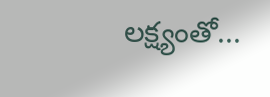లక్ష్యంతో...